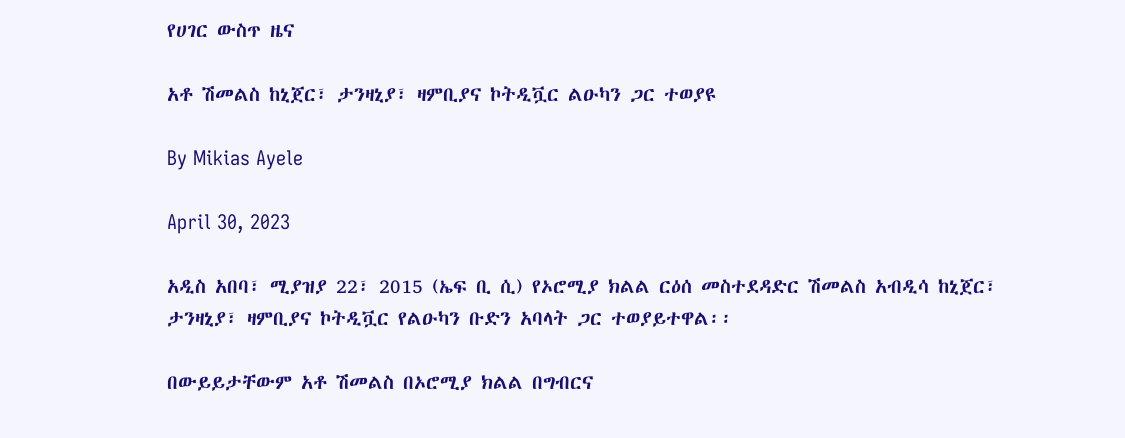የሀገር ውስጥ ዜና

አቶ ሽመልስ ከኒጀር፣ ታንዛኒያ፣ ዛምቢያና ኮትዲቯር ልዑካን ጋር ተወያዩ

By Mikias Ayele

April 30, 2023

አዲስ አበባ፣ ሚያዝያ 22፣ 2015 (ኤፍ ቢ ሲ) የኦሮሚያ ክልል ርዕሰ መስተደዳድር ሽመልስ አብዲሳ ከኒጀር፣ ታንዛኒያ፣ ዛምቢያና ኮትዲቯር የልዑካን ቡድን አባላት ጋር ተወያይተዋል፡፡

በውይይታቸውም አቶ ሽመልስ በኦሮሚያ ክልል በግብርና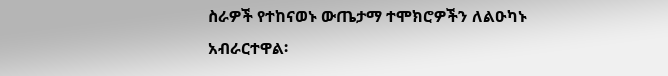ስራዎች የተከናወኑ ውጤታማ ተሞክሮዎችን ለልዑካኑ አብራርተዋል፡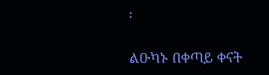፡

ልዑካኑ በቀጣይ ቀናት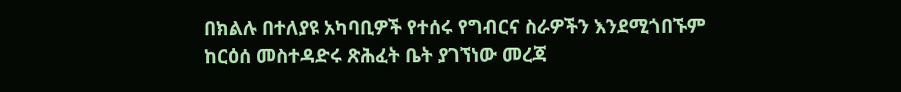በክልሉ በተለያዩ አካባቢዎች የተሰሩ የግብርና ስራዎችን እንደሚጎበኙም ከርዕሰ መስተዳድሩ ጽሕፈት ቤት ያገኘነው መረጃ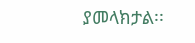ያመላክታል፡፡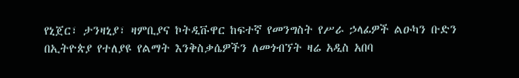የኒጀር፣ ታንዛኒያ፣ ዛምቢያና ኮትዲቩዋር ከፍተኛ የመንግስት የሥራ ኃላፊዎች ልዑካን ቡድን በኢትዮጵያ የተለያዩ የልማት እንቅስቃሴዎችን ለመጎብኘት ዛሬ አዲስ አበባ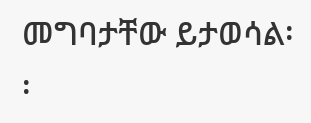መግባታቸው ይታወሳል፡፡